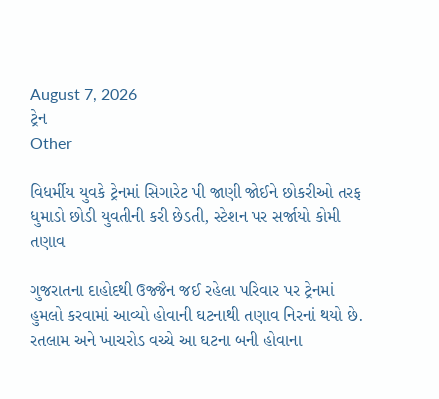August 7, 2026
ટ્રેન
Other

વિધર્મીય યુવકે ટ્રેનમાં સિગારેટ પી જાણી જોઈને છોકરીઓ તરફ ધુમાડો છોડી યુવતીની કરી છેડતી, સ્ટેશન પર સર્જાયો કોમી તણાવ

ગુજરાતના દાહોદથી ઉજ્જૈન જઈ રહેલા પરિવાર પર ટ્રેનમાં હુમલો કરવામાં આવ્‍યો હોવાની ઘટનાથી તણાવ નિરનાં થયો છે. રતલામ અને ખાચરોડ વચ્‍ચે આ ઘટના બની હોવાના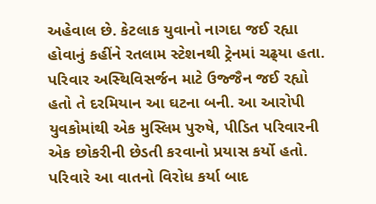અહેવાલ છે. કેટલાક યુવાનો નાગદા જઈ રહ્યા હોવાનું કહીંને રતલામ સ્‍ટેશનથી ટ્રેનમાં ચઢ્‍યા હતા. પરિવાર અસ્‍થિવિસર્જન માટે ઉજ્જૈન જઈ રહ્યો હતો તે દરમિયાન આ ઘટના બની. આ આરોપી યુવકોમાંથી એક મુસ્‍લિમ પુરુષે, પીડિત પરિવારની એક છોકરીની છેડતી કરવાનો પ્રયાસ કર્યો હતો. પરિવારે આ વાતનો વિરોધ કર્યા બાદ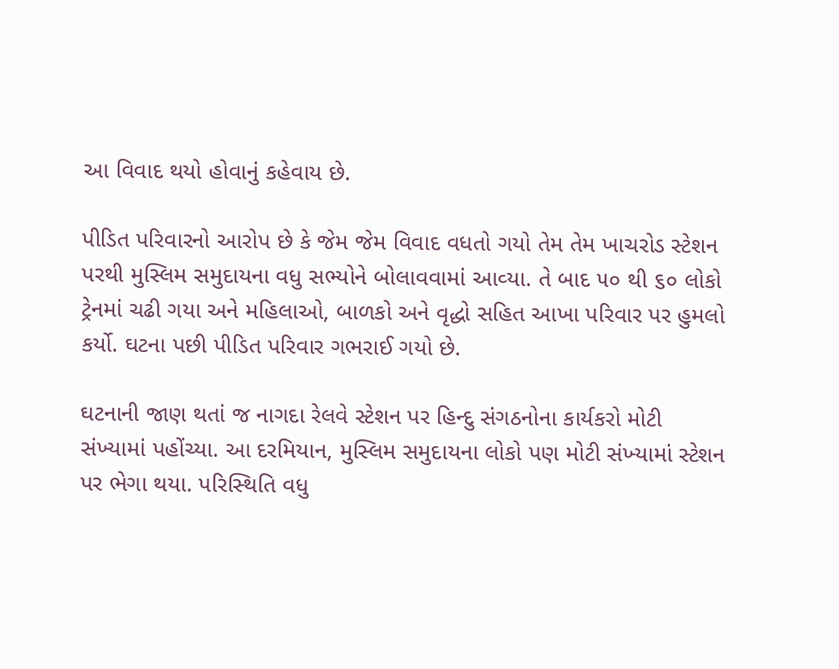આ વિવાદ થયો હોવાનું કહેવાય છે.

પીડિત પરિવારનો આરોપ છે કે જેમ જેમ વિવાદ વધતો ગયો તેમ તેમ ખાચરોડ સ્‍ટેશન પરથી મુસ્‍લિમ સમુદાયના વધુ સભ્‍યોને બોલાવવામાં આવ્‍યા. તે બાદ ૫૦ થી ૬૦ લોકો ટ્રેનમાં ચઢી ગયા અને મહિલાઓ, બાળકો અને વૃદ્ધો સહિત આખા પરિવાર પર હુમલો કર્યો. ઘટના પછી પીડિત પરિવાર ગભરાઈ ગયો છે.

ઘટનાની જાણ થતાં જ નાગદા રેલવે સ્‍ટેશન પર હિન્‍દુ સંગઠનોના કાર્યકરો મોટી સંખ્‍યામાં પહોંચ્‍યા. આ દરમિયાન, મુસ્‍લિમ સમુદાયના લોકો પણ મોટી સંખ્‍યામાં સ્‍ટેશન પર ભેગા થયા. પરિસ્‍થિતિ વધુ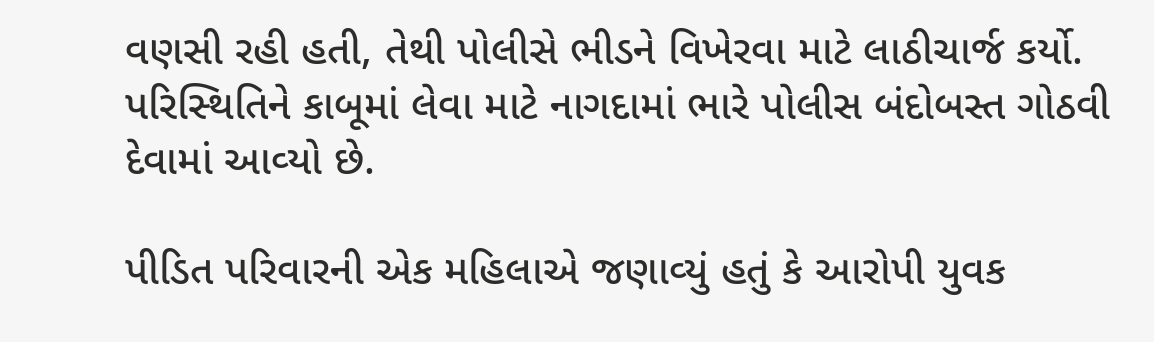વણસી રહી હતી, તેથી પોલીસે ભીડને વિખેરવા માટે લાઠીચાર્જ કર્યો. પરિસ્‍થિતિને કાબૂમાં લેવા માટે નાગદામાં ભારે પોલીસ બંદોબસ્‍ત ગોઠવી દેવામાં આવ્‍યો છે.

પીડિત પરિવારની એક મહિલાએ જણાવ્‍યું હતું કે આરોપી યુવક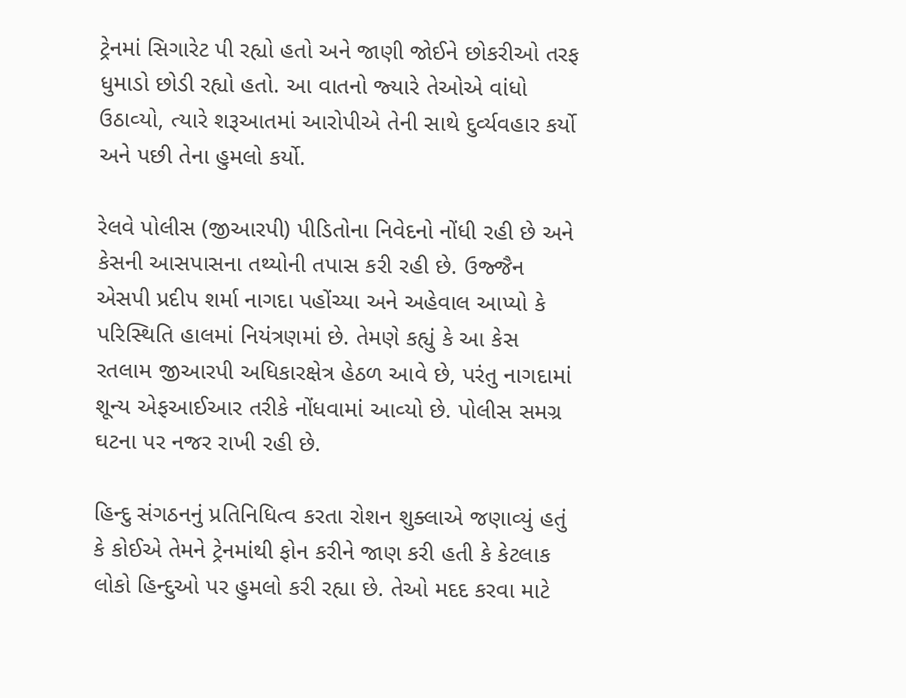ટ્રેનમાં સિગારેટ પી રહ્યો હતો અને જાણી જોઈને છોકરીઓ તરફ ધુમાડો છોડી રહ્યો હતો. આ વાતનો જ્‍યારે તેઓએ વાંધો ઉઠાવ્‍યો, ત્‍યારે શરૂઆતમાં આરોપીએ તેની સાથે દુર્વ્‍યવહાર કર્યો અને પછી તેના હુમલો કર્યો.

રેલવે પોલીસ (જીઆરપી) પીડિતોના નિવેદનો નોંધી રહી છે અને કેસની આસપાસના તથ્‍યોની તપાસ કરી રહી છે. ઉજ્જૈન એસપી પ્રદીપ શર્મા નાગદા પહોંચ્‍યા અને અહેવાલ આપ્‍યો કે પરિસ્‍થિતિ હાલમાં નિયંત્રણમાં છે. તેમણે કહ્યું કે આ કેસ રતલામ જીઆરપી અધિકારક્ષેત્ર હેઠળ આવે છે, પરંતુ નાગદામાં શૂન્‍ય એફઆઈઆર તરીકે નોંધવામાં આવ્‍યો છે. પોલીસ સમગ્ર ઘટના પર નજર રાખી રહી છે.

હિન્‍દુ સંગઠનનું પ્રતિનિધિત્‍વ કરતા રોશન શુક્‍લાએ જણાવ્‍યું હતું કે કોઈએ તેમને ટ્રેનમાંથી ફોન કરીને જાણ કરી હતી કે કેટલાક લોકો હિન્‍દુઓ પર હુમલો કરી રહ્યા છે. તેઓ મદદ કરવા માટે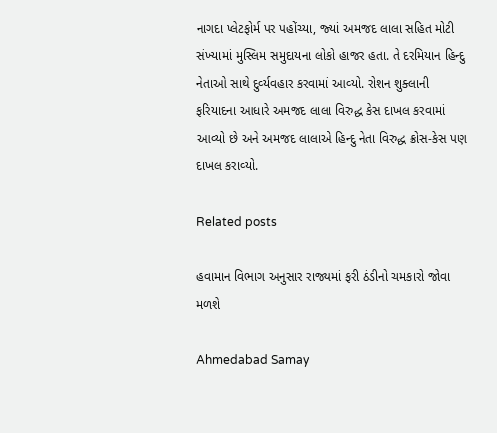નાગદા પ્‍લેટફોર્મ પર પહોંચ્‍યા, જ્‍યાં અમજદ લાલા સહિત મોટી સંખ્‍યામાં મુસ્‍લિમ સમુદાયના લોકો હાજર હતા. તે દરમિયાન હિન્‍દુ નેતાઓ સાથે દુર્વ્‍યવહાર કરવામાં આવ્‍યો. રોશન શુક્‍લાની ફરિયાદના આધારે અમજદ લાલા વિરુદ્ધ કેસ દાખલ કરવામાં આવ્‍યો છે અને અમજદ લાલાએ હિન્‍દુ નેતા વિરુદ્ધ ક્રોસ-કેસ પણ દાખલ કરાવ્‍યો.

Related posts

હવામાન વિભાગ અનુસાર રાજ્યમાં ફરી ઠંડીનો ચમકારો જોવા મળશે

Ahmedabad Samay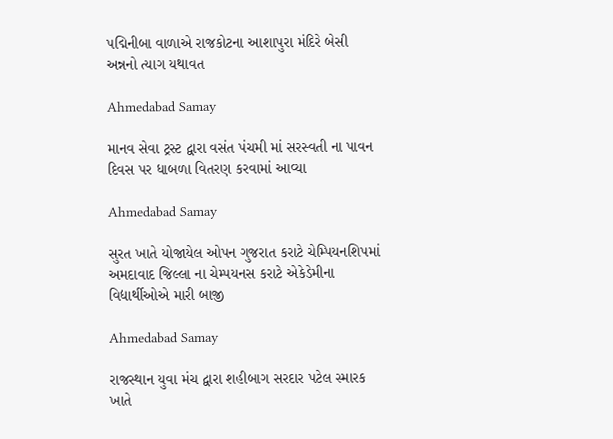પદ્મિનીબા વાળાએ રાજકોટના આશાપુરા મંદિરે બેસી અન્નનો ત્યાગ યથાવત

Ahmedabad Samay

માનવ સેવા ટ્રસ્ટ દ્વારા વસંત પંચમી માં સરસ્વતી ના પાવન દિવસ પર ધાબળા વિતરણ કરવામાં આવ્યા

Ahmedabad Samay

સુરત ખાતે યોજાયેલ ઓપન ગુજરાત કરાટે ચેમ્પિયનશિપમાં અમદાવાદ જિલ્લા ના ચેમ્પયનસ કરાટે એકેડેમીના વિદ્યાર્થીઓએ મારી બાજી

Ahmedabad Samay

રાજસ્થાન યુવા મંચ દ્વારા શહીબાગ સરદાર પટેલ સ્મારક ખાતે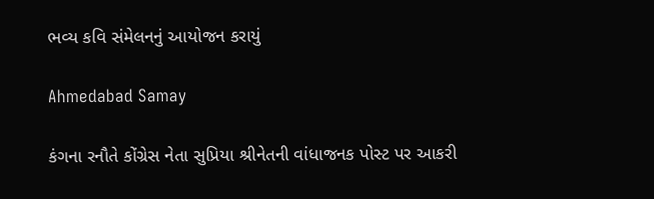ભવ્ય કવિ સંમેલનનું આયોજન કરાયું

Ahmedabad Samay

કંગના રનૌતે કોંગ્રેસ નેતા સુપ્રિયા શ્રીનેતની વાંધાજનક પોસ્ટ પર આકરી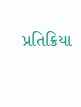પ્રતિક્રિયા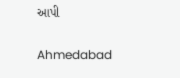આપી

Ahmedabad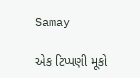Samay

એક ટિપ્પણી મૂકો